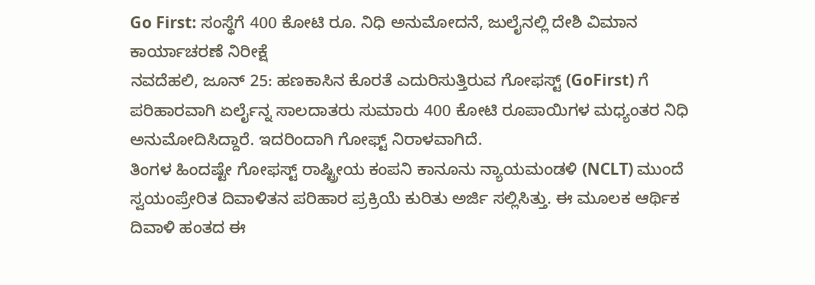Go First: ಸಂಸ್ಥೆಗೆ 400 ಕೋಟಿ ರೂ. ನಿಧಿ ಅನುಮೋದನೆ, ಜುಲೈನಲ್ಲಿ ದೇಶಿ ವಿಮಾನ ಕಾರ್ಯಾಚರಣೆ ನಿರೀಕ್ಷೆ
ನವದೆಹಲಿ, ಜೂನ್ 25: ಹಣಕಾಸಿನ ಕೊರತೆ ಎದುರಿಸುತ್ತಿರುವ ಗೋಫಸ್ಟ್ (GoFirst) ಗೆ ಪರಿಹಾರವಾಗಿ ಏರ್ಲೈನ್ನ ಸಾಲದಾತರು ಸುಮಾರು 400 ಕೋಟಿ ರೂಪಾಯಿಗಳ ಮಧ್ಯಂತರ ನಿಧಿ ಅನುಮೋದಿಸಿದ್ದಾರೆ. ಇದರಿಂದಾಗಿ ಗೋಫ್ಟ್ ನಿರಾಳವಾಗಿದೆ.
ತಿಂಗಳ ಹಿಂದಷ್ಟೇ ಗೋಫಸ್ಟ್ ರಾಷ್ಟ್ರೀಯ ಕಂಪನಿ ಕಾನೂನು ನ್ಯಾಯಮಂಡಳಿ (NCLT) ಮುಂದೆ ಸ್ವಯಂಪ್ರೇರಿತ ದಿವಾಳಿತನ ಪರಿಹಾರ ಪ್ರಕ್ರಿಯೆ ಕುರಿತು ಅರ್ಜಿ ಸಲ್ಲಿಸಿತ್ತು. ಈ ಮೂಲಕ ಆರ್ಥಿಕ ದಿವಾಳಿ ಹಂತದ ಈ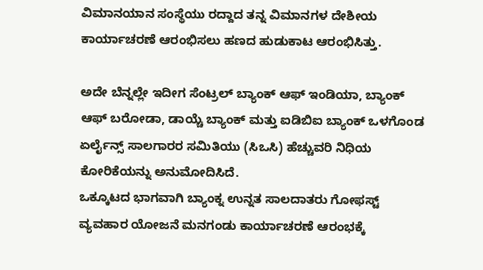ವಿಮಾನಯಾನ ಸಂಸ್ಥೆಯು ರದ್ದಾದ ತನ್ನ ವಿಮಾನಗಳ ದೇಶೀಯ ಕಾರ್ಯಾಚರಣೆ ಆರಂಭಿಸಲು ಹಣದ ಹುಡುಕಾಟ ಆರಂಭಿಸಿತ್ತು.

ಅದೇ ಬೆನ್ನಲ್ಲೇ ಇದೀಗ ಸೆಂಟ್ರಲ್ ಬ್ಯಾಂಕ್ ಆಫ್ ಇಂಡಿಯಾ, ಬ್ಯಾಂಕ್ ಆಫ್ ಬರೋಡಾ, ಡಾಯ್ಚೆ ಬ್ಯಾಂಕ್ ಮತ್ತು ಐಡಿಬಿಐ ಬ್ಯಾಂಕ್ ಒಳಗೊಂಡ ಏರ್ಲೈನ್ಸ್ ಸಾಲಗಾರರ ಸಮಿತಿಯು (ಸಿಒಸಿ) ಹೆಚ್ಚುವರಿ ನಿಧಿಯ ಕೋರಿಕೆಯನ್ನು ಅನುಮೋದಿಸಿದೆ.
ಒಕ್ಕೂಟದ ಭಾಗವಾಗಿ ಬ್ಯಾಂಕ್ನ ಉನ್ನತ ಸಾಲದಾತರು ಗೋಫಸ್ಟ್ ವ್ಯವಹಾರ ಯೋಜನೆ ಮನಗಂಡು ಕಾರ್ಯಾಚರಣೆ ಆರಂಭಕ್ಕೆ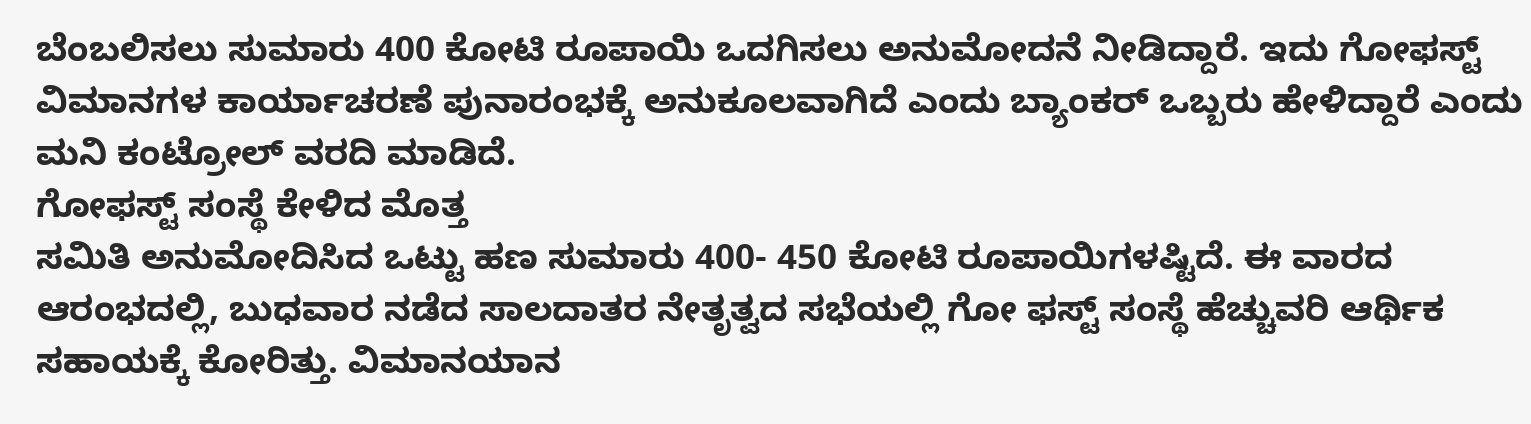ಬೆಂಬಲಿಸಲು ಸುಮಾರು 400 ಕೋಟಿ ರೂಪಾಯಿ ಒದಗಿಸಲು ಅನುಮೋದನೆ ನೀಡಿದ್ದಾರೆ. ಇದು ಗೋಫಸ್ಟ್ ವಿಮಾನಗಳ ಕಾರ್ಯಾಚರಣೆ ಪುನಾರಂಭಕ್ಕೆ ಅನುಕೂಲವಾಗಿದೆ ಎಂದು ಬ್ಯಾಂಕರ್ ಒಬ್ಬರು ಹೇಳಿದ್ದಾರೆ ಎಂದು ಮನಿ ಕಂಟ್ರೋಲ್ ವರದಿ ಮಾಡಿದೆ.
ಗೋಫಸ್ಟ್ ಸಂಸ್ಥೆ ಕೇಳಿದ ಮೊತ್ತ
ಸಮಿತಿ ಅನುಮೋದಿಸಿದ ಒಟ್ಟು ಹಣ ಸುಮಾರು 400- 450 ಕೋಟಿ ರೂಪಾಯಿಗಳಷ್ಟಿದೆ. ಈ ವಾರದ ಆರಂಭದಲ್ಲಿ, ಬುಧವಾರ ನಡೆದ ಸಾಲದಾತರ ನೇತೃತ್ವದ ಸಭೆಯಲ್ಲಿ ಗೋ ಫಸ್ಟ್ ಸಂಸ್ಥೆ ಹೆಚ್ಚುವರಿ ಆರ್ಥಿಕ ಸಹಾಯಕ್ಕೆ ಕೋರಿತ್ತು. ವಿಮಾನಯಾನ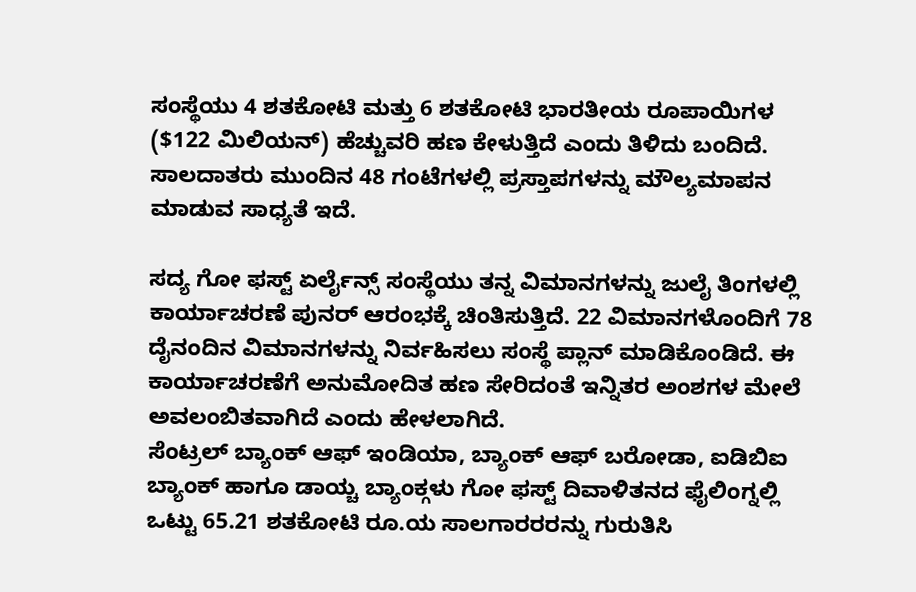ಸಂಸ್ಥೆಯು 4 ಶತಕೋಟಿ ಮತ್ತು 6 ಶತಕೋಟಿ ಭಾರತೀಯ ರೂಪಾಯಿಗಳ ($122 ಮಿಲಿಯನ್) ಹೆಚ್ಚುವರಿ ಹಣ ಕೇಳುತ್ತಿದೆ ಎಂದು ತಿಳಿದು ಬಂದಿದೆ. ಸಾಲದಾತರು ಮುಂದಿನ 48 ಗಂಟೆಗಳಲ್ಲಿ ಪ್ರಸ್ತಾಪಗಳನ್ನು ಮೌಲ್ಯಮಾಪನ ಮಾಡುವ ಸಾಧ್ಯತೆ ಇದೆ.

ಸದ್ಯ ಗೋ ಫಸ್ಟ್ ಏರ್ಲೈನ್ಸ್ ಸಂಸ್ಥೆಯು ತನ್ನ ವಿಮಾನಗಳನ್ನು ಜುಲೈ ತಿಂಗಳಲ್ಲಿ ಕಾರ್ಯಾಚರಣೆ ಪುನರ್ ಆರಂಭಕ್ಕೆ ಚಿಂತಿಸುತ್ತಿದೆ. 22 ವಿಮಾನಗಳೊಂದಿಗೆ 78 ದೈನಂದಿನ ವಿಮಾನಗಳನ್ನು ನಿರ್ವಹಿಸಲು ಸಂಸ್ಥೆ ಪ್ಲಾನ್ ಮಾಡಿಕೊಂಡಿದೆ. ಈ ಕಾರ್ಯಾಚರಣೆಗೆ ಅನುಮೋದಿತ ಹಣ ಸೇರಿದಂತೆ ಇನ್ನಿತರ ಅಂಶಗಳ ಮೇಲೆ ಅವಲಂಬಿತವಾಗಿದೆ ಎಂದು ಹೇಳಲಾಗಿದೆ.
ಸೆಂಟ್ರಲ್ ಬ್ಯಾಂಕ್ ಆಫ್ ಇಂಡಿಯಾ, ಬ್ಯಾಂಕ್ ಆಫ್ ಬರೋಡಾ, ಐಡಿಬಿಐ ಬ್ಯಾಂಕ್ ಹಾಗೂ ಡಾಯ್ಚ ಬ್ಯಾಂಕ್ಗಳು ಗೋ ಫಸ್ಟ್ ದಿವಾಳಿತನದ ಫೈಲಿಂಗ್ನಲ್ಲಿ ಒಟ್ಟು 65.21 ಶತಕೋಟಿ ರೂ.ಯ ಸಾಲಗಾರರರನ್ನು ಗುರುತಿಸಿ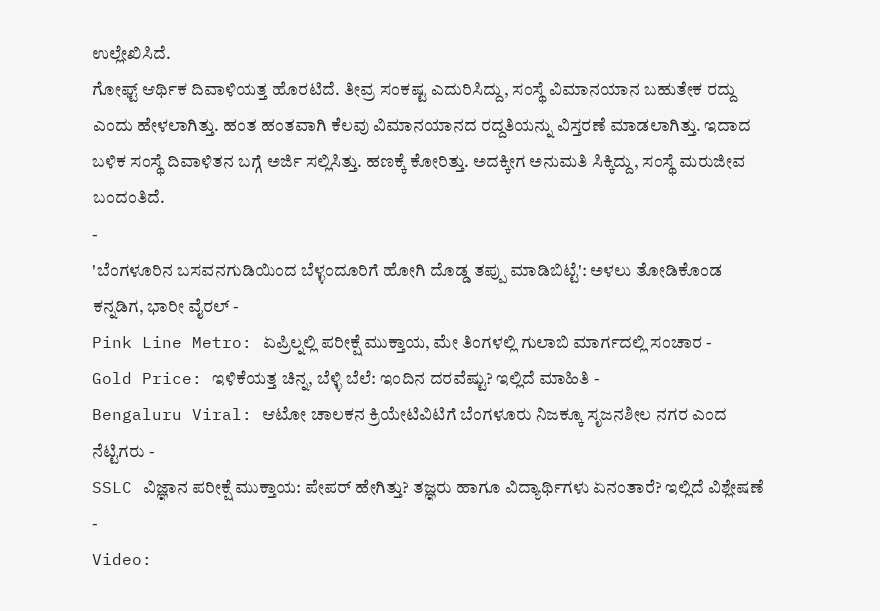ಉಲ್ಲೇಖಿಸಿದೆ.
ಗೋಫ್ಟ್ ಆರ್ಥಿಕ ದಿವಾಳಿಯತ್ತ ಹೊರಟಿದೆ. ತೀವ್ರ ಸಂಕಷ್ಟ ಎದುರಿಸಿದ್ದು, ಸಂಸ್ಥೆ ವಿಮಾನಯಾನ ಬಹುತೇಕ ರದ್ದು ಎಂದು ಹೇಳಲಾಗಿತ್ತು. ಹಂತ ಹಂತವಾಗಿ ಕೆಲವು ವಿಮಾನಯಾನದ ರದ್ದತಿಯನ್ನು ವಿಸ್ತರಣೆ ಮಾಡಲಾಗಿತ್ತು. ಇದಾದ ಬಳಿಕ ಸಂಸ್ಥೆ ದಿವಾಳಿತನ ಬಗ್ಗೆ ಅರ್ಜಿ ಸಲ್ಲಿಸಿತ್ತು. ಹಣಕ್ಕೆ ಕೋರಿತ್ತು. ಅದಕ್ಕೀಗ ಅನುಮತಿ ಸಿಕ್ಕಿದ್ದು, ಸಂಸ್ಥೆ ಮರುಜೀವ ಬಂದಂತಿದೆ.
-
'ಬೆಂಗಳೂರಿನ ಬಸವನಗುಡಿಯಿಂದ ಬೆಳ್ಳಂದೂರಿಗೆ ಹೋಗಿ ದೊಡ್ಡ ತಪ್ಪು ಮಾಡಿಬಿಟ್ಟೆ': ಅಳಲು ತೋಡಿಕೊಂಡ ಕನ್ನಡಿಗ, ಭಾರೀ ವೈರಲ್ -
Pink Line Metro: ಏಪ್ರಿಲ್ನಲ್ಲಿ ಪರೀಕ್ಷೆ ಮುಕ್ತಾಯ, ಮೇ ತಿಂಗಳಲ್ಲಿ ಗುಲಾಬಿ ಮಾರ್ಗದಲ್ಲಿ ಸಂಚಾರ -
Gold Price: ಇಳಿಕೆಯತ್ತ ಚಿನ್ನ, ಬೆಳ್ಳಿ ಬೆಲೆ: ಇಂದಿನ ದರವೆಷ್ಟು? ಇಲ್ಲಿದೆ ಮಾಹಿತಿ -
Bengaluru Viral: ಆಟೋ ಚಾಲಕನ ಕ್ರಿಯೇಟಿವಿಟಿಗೆ ಬೆಂಗಳೂರು ನಿಜಕ್ಕೂ ಸೃಜನಶೀಲ ನಗರ ಎಂದ ನೆಟ್ಟಿಗರು -
SSLC ವಿಜ್ಞಾನ ಪರೀಕ್ಷೆ ಮುಕ್ತಾಯ: ಪೇಪರ್ ಹೇಗಿತ್ತು? ತಜ್ಞರು ಹಾಗೂ ವಿದ್ಯಾರ್ಥಿಗಳು ಏನಂತಾರೆ? ಇಲ್ಲಿದೆ ವಿಶ್ಲೇಷಣೆ -
Video: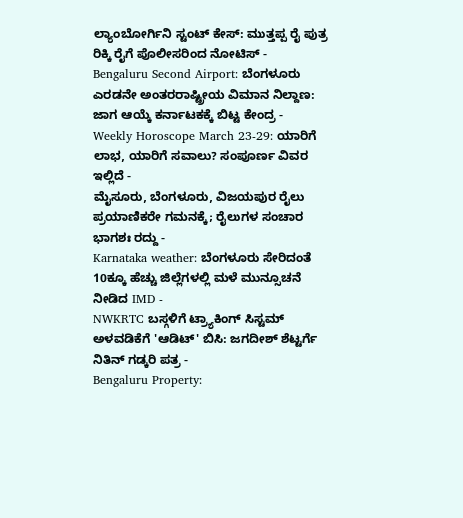ಲ್ಯಾಂಬೋರ್ಗಿನಿ ಸ್ಟಂಟ್ ಕೇಸ್: ಮುತ್ತಪ್ಪ ರೈ ಪುತ್ರ ರಿಕ್ಕಿ ರೈಗೆ ಪೊಲೀಸರಿಂದ ನೋಟಿಸ್ -
Bengaluru Second Airport: ಬೆಂಗಳೂರು ಎರಡನೇ ಅಂತರರಾಷ್ಟ್ರೀಯ ವಿಮಾನ ನಿಲ್ದಾಣ: ಜಾಗ ಆಯ್ಕೆ ಕರ್ನಾಟಕಕ್ಕೆ ಬಿಟ್ಟ ಕೇಂದ್ರ -
Weekly Horoscope March 23-29: ಯಾರಿಗೆ ಲಾಭ, ಯಾರಿಗೆ ಸವಾಲು? ಸಂಪೂರ್ಣ ವಿವರ ಇಲ್ಲಿದೆ -
ಮೈಸೂರು, ಬೆಂಗಳೂರು, ವಿಜಯಪುರ ರೈಲು ಪ್ರಯಾಣಿಕರೇ ಗಮನಕ್ಕೆ; ರೈಲುಗಳ ಸಂಚಾರ ಭಾಗಶಃ ರದ್ದು -
Karnataka weather: ಬೆಂಗಳೂರು ಸೇರಿದಂತೆ 10ಕ್ಕೂ ಹೆಚ್ಚು ಜಿಲ್ಲೆಗಳಲ್ಲಿ ಮಳೆ ಮುನ್ಸೂಚನೆ ನೀಡಿದ IMD -
NWKRTC ಬಸ್ಗಳಿಗೆ ಟ್ರ್ಯಾಕಿಂಗ್ ಸಿಸ್ಟಮ್ ಅಳವಡಿಕೆಗೆ 'ಆಡಿಟ್' ಬಿಸಿ: ಜಗದೀಶ್ ಶೆಟ್ಟರ್ಗೆ ನಿತಿನ್ ಗಡ್ಕರಿ ಪತ್ರ -
Bengaluru Property: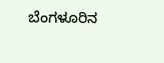ಬೆಂಗಳೂರಿನ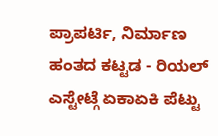ಪ್ರಾಪರ್ಟಿ, ನಿರ್ಮಾಣ ಹಂತದ ಕಟ್ಟಡ - ರಿಯಲ್ ಎಸ್ಟೇಟ್ಗೆ ಏಕಾಏಕಿ ಪೆಟ್ಟು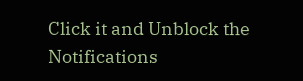Click it and Unblock the Notifications